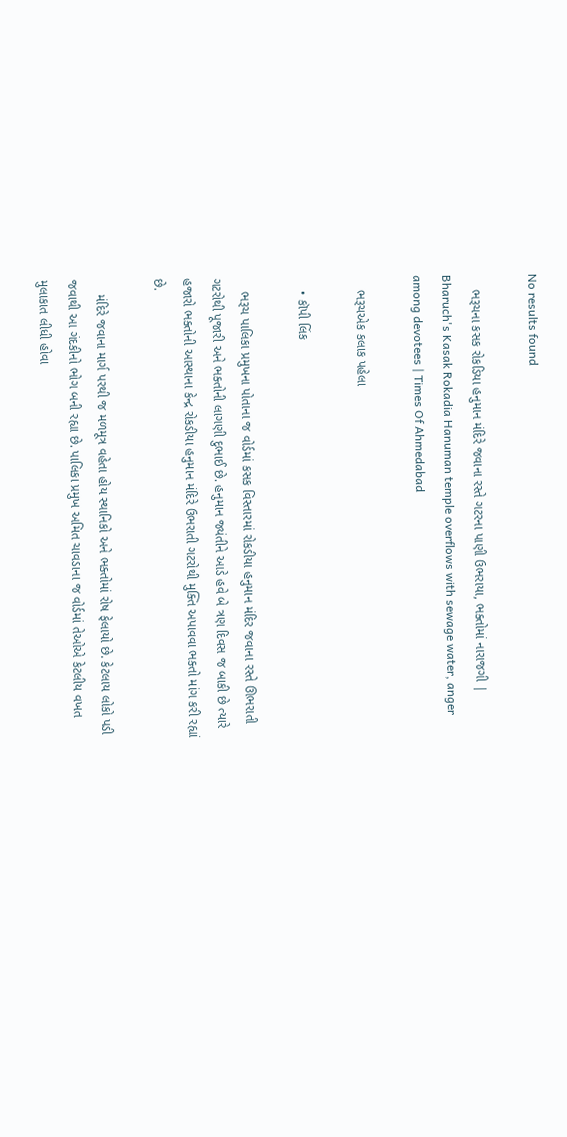No results found

    ભરૂચના કસક રોકડિયા હનુમાન મંદિરે જવાના રસ્તે ગટરના પાણી ઉભરાયા, ભક્તોમાં નારાજગી | Bharuch's Kasak Rokadia Hanuman temple overflows with sewage water, anger among devotees | Times Of Ahmedabad

    ભરૂચએક કલાક પહેલા

    • કૉપી લિંક

    ભરૂચ પાલિકા પ્રમુખના પોતાના જ વોર્ડમાં કસક વિસ્તારમાં રોકડીયા હનુમાન મંદિર જવાના રસ્તે ઊભરાતી ગટરોથી પૂજારી અને ભક્તોની લાગણી દુભાઈ છે. હનુમાન જ્યંતીને આડે હવે બે ત્રણ દિવસ જ બાકી છે ત્યારે હજારો ભક્તોની આસ્થાના કેન્દ્ર રોકડીયા હનુમાન મંદિરે ઉભરાતી ગટરોથી મુક્તિ અપાવવા ભક્તો માંગ કરી રહ્યાં છે.

    મંદિરે જવાના માર્ગ પરથી જ મળમૂત્ર વહેતા હોય સ્થાનિકો અને ભક્તોમાં રોષ ફેલાયો છે. કેટલાય લોકો પડી જવાથી આ ગંદકીનો ભોગ બની રહ્યા છે. પાલિકા પ્રમુખ અમિત ચાવડાના જ વોર્ડમાં તેઓએ કેટલીય વખત મુલાકાત લીધી હોવા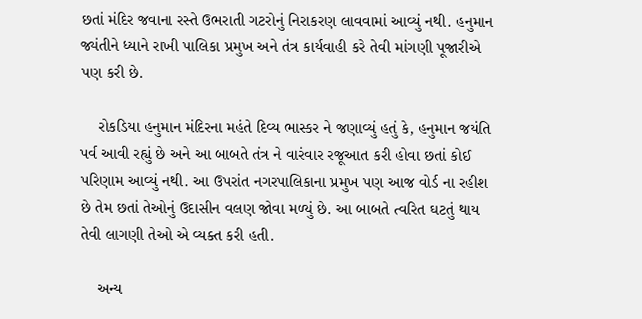છતાં મંદિર જવાના રસ્તે ઉભરાતી ગટરોનું નિરાકરણ લાવવામાં આવ્યું નથી. હનુમાન જ્યંતીને ધ્યાને રાખી પાલિકા પ્રમુખ અને તંત્ર કાર્યવાહી કરે તેવી માંગણી પૂજારીએ પણ કરી છે.

    રોકડિયા હનુમાન મંદિરના મહંતે દિવ્ય ભાસ્કર ને જણાવ્યું હતું કે, હનુમાન જયંતિ પર્વ આવી રહ્યું છે અને આ બાબતે તંત્ર ને વારંવાર રજૂઆત કરી હોવા છતાં કોઈ પરિણામ આવ્યું નથી. આ ઉપરાંત નગરપાલિકાના પ્રમુખ પણ આજ વોર્ડ ના રહીશ છે તેમ છતાં તેઓનું ઉદાસીન વલણ જોવા મળ્યું છે. આ બાબતે ત્વરિત ઘટતું થાય તેવી લાગણી તેઓ એ વ્યક્ત કરી હતી.

    અન્ય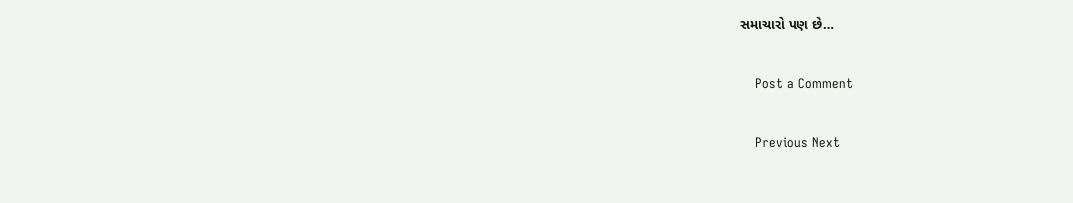સમાચારો પણ છે…

    Post a Comment

    Previous Next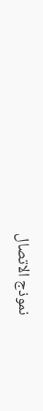نموذج الاتصال